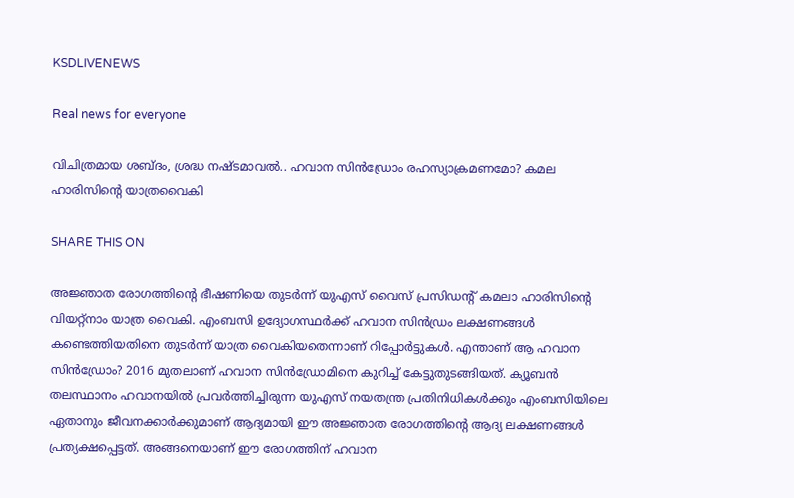KSDLIVENEWS

Real news for everyone

വിചിത്രമായ ശബ്ദം, ശ്രദ്ധ നഷ്ടമാവല്‍.. ഹവാന സിന്‍ഡ്രോം രഹസ്യാക്രമണമോ? കമല ഹാരിസിന്റെ യാത്രവൈകി

SHARE THIS ON

അജ്ഞാത രോഗത്തിന്റെ ഭീഷണിയെ തുടർന്ന് യുഎസ് വൈസ് പ്രസിഡന്റ് കമലാ ഹാരിസിന്റെ വിയറ്റ്നാം യാത്ര വൈകി. എംബസി ഉദ്യോഗസ്ഥർക്ക് ഹവാന സിൻഡ്രം ലക്ഷണങ്ങൾ കണ്ടെത്തിയതിനെ തുടർന്ന് യാത്ര വൈകിയതെന്നാണ് റിപ്പോർട്ടുകൾ. എന്താണ് ആ ഹവാന സിൻഡ്രോം? 2016 മുതലാണ് ഹവാന സിൻഡ്രോമിനെ കുറിച്ച് കേട്ടുതുടങ്ങിയത്. ക്യൂബൻ തലസ്ഥാനം ഹവാനയിൽ പ്രവർത്തിച്ചിരുന്ന യുഎസ് നയതന്ത്ര പ്രതിനിധികൾക്കും എംബസിയിലെ ഏതാനും ജീവനക്കാർക്കുമാണ് ആദ്യമായി ഈ അജ്ഞാത രോഗത്തിന്റെ ആദ്യ ലക്ഷണങ്ങൾ പ്രത്യക്ഷപ്പെട്ടത്. അങ്ങനെയാണ് ഈ രോഗത്തിന് ഹവാന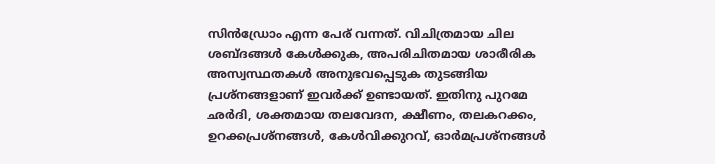സിൻഡ്രോം എന്ന പേര് വന്നത്. വിചിത്രമായ ചില ശബ്ദങ്ങൾ കേൾക്കുക, അപരിചിതമായ ശാരീരിക അസ്വസ്ഥതകൾ അനുഭവപ്പെടുക തുടങ്ങിയ പ്രശ്നങ്ങളാണ് ഇവർക്ക് ഉണ്ടായത്. ഇതിനു പുറമേ ഛർദി, ശക്തമായ തലവേദന, ക്ഷീണം, തലകറക്കം, ഉറക്കപ്രശ്നങ്ങൾ, കേൾവിക്കുറവ്, ഓർമപ്രശ്നങ്ങൾ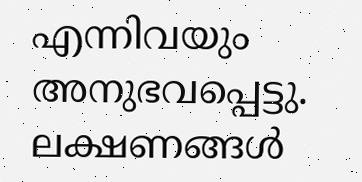എന്നിവയും അനുഭവപ്പെട്ടു. ലക്ഷണങ്ങൾ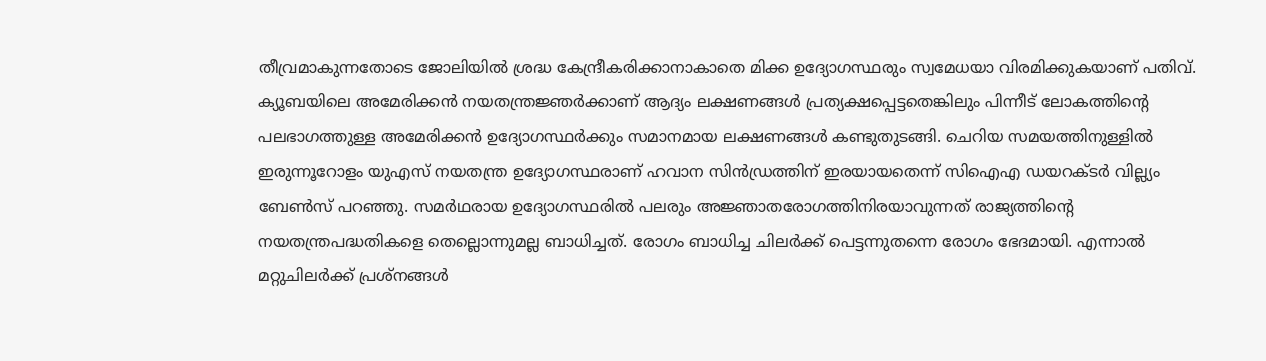തീവ്രമാകുന്നതോടെ ജോലിയിൽ ശ്രദ്ധ കേന്ദ്രീകരിക്കാനാകാതെ മിക്ക ഉദ്യോഗസ്ഥരും സ്വമേധയാ വിരമിക്കുകയാണ് പതിവ്. ക്യൂബയിലെ അമേരിക്കൻ നയതന്ത്രജ്ഞർക്കാണ് ആദ്യം ലക്ഷണങ്ങൾ പ്രത്യക്ഷപ്പെട്ടതെങ്കിലും പിന്നീട് ലോകത്തിന്റെ പലഭാഗത്തുള്ള അമേരിക്കൻ ഉദ്യോഗസ്ഥർക്കും സമാനമായ ലക്ഷണങ്ങൾ കണ്ടുതുടങ്ങി. ചെറിയ സമയത്തിനുള്ളിൽ ഇരുന്നൂറോളം യുഎസ് നയതന്ത്ര ഉദ്യോഗസ്ഥരാണ് ഹവാന സിൻഡ്രത്തിന് ഇരയായതെന്ന് സിഐഎ ഡയറക്ടർ വില്ല്യം ബേൺസ് പറഞ്ഞു. സമർഥരായ ഉദ്യോഗസ്ഥരിൽ പലരും അജ്ഞാതരോഗത്തിനിരയാവുന്നത് രാജ്യത്തിന്റെ നയതന്ത്രപദ്ധതികളെ തെല്ലൊന്നുമല്ല ബാധിച്ചത്. രോഗം ബാധിച്ച ചിലർക്ക് പെട്ടന്നുതന്നെ രോഗം ഭേദമായി. എന്നാൽ മറ്റുചിലർക്ക് പ്രശ്നങ്ങൾ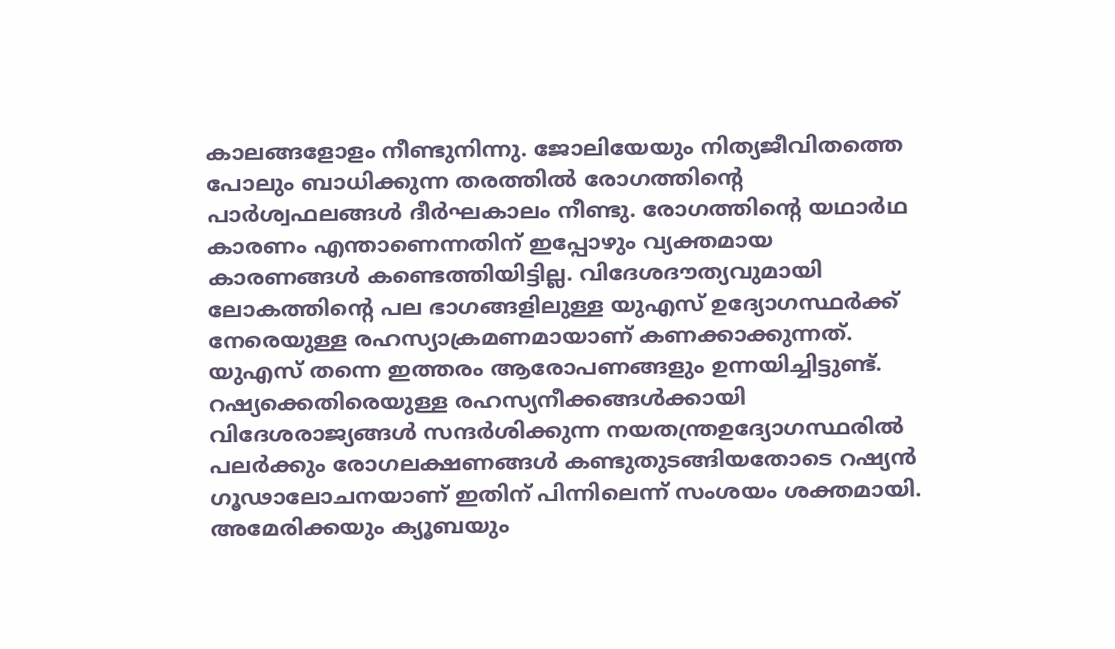കാലങ്ങളോളം നീണ്ടുനിന്നു. ജോലിയേയും നിത്യജീവിതത്തെ പോലും ബാധിക്കുന്ന തരത്തിൽ രോഗത്തിന്റെ പാർശ്വഫലങ്ങൾ ദീർഘകാലം നീണ്ടു. രോഗത്തിന്റെ യഥാർഥ കാരണം എന്താണെന്നതിന് ഇപ്പോഴും വ്യക്തമായ കാരണങ്ങൾ കണ്ടെത്തിയിട്ടില്ല. വിദേശദൗത്യവുമായി ലോകത്തിന്റെ പല ഭാഗങ്ങളിലുള്ള യുഎസ് ഉദ്യോഗസ്ഥർക്ക് നേരെയുള്ള രഹസ്യാക്രമണമായാണ് കണക്കാക്കുന്നത്. യുഎസ് തന്നെ ഇത്തരം ആരോപണങ്ങളും ഉന്നയിച്ചിട്ടുണ്ട്. റഷ്യക്കെതിരെയുള്ള രഹസ്യനീക്കങ്ങൾക്കായി വിദേശരാജ്യങ്ങൾ സന്ദർശിക്കുന്ന നയതന്ത്രഉദ്യോഗസ്ഥരിൽ പലർക്കും രോഗലക്ഷണങ്ങൾ കണ്ടുതുടങ്ങിയതോടെ റഷ്യൻ ഗൂഢാലോചനയാണ് ഇതിന് പിന്നിലെന്ന് സംശയം ശക്തമായി. അമേരിക്കയും ക്യൂബയും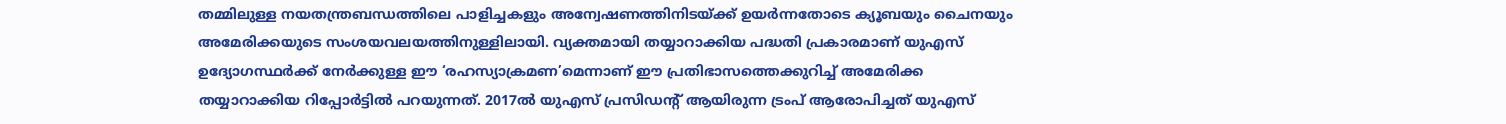തമ്മിലുള്ള നയതന്ത്രബന്ധത്തിലെ പാളിച്ചകളും അന്വേഷണത്തിനിടയ്ക്ക് ഉയർന്നതോടെ ക്യൂബയും ചൈനയും അമേരിക്കയുടെ സംശയവലയത്തിനുള്ളിലായി. വ്യക്തമായി തയ്യാറാക്കിയ പദ്ധതി പ്രകാരമാണ് യുഎസ് ഉദ്യോഗസ്ഥർക്ക് നേർക്കുള്ള ഈ ‘രഹസ്യാക്രമണ’മെന്നാണ് ഈ പ്രതിഭാസത്തെക്കുറിച്ച് അമേരിക്ക തയ്യാറാക്കിയ റിപ്പോർട്ടിൽ പറയുന്നത്. 2017ൽ യുഎസ് പ്രസിഡന്റ് ആയിരുന്ന ട്രംപ് ആരോപിച്ചത് യുഎസ്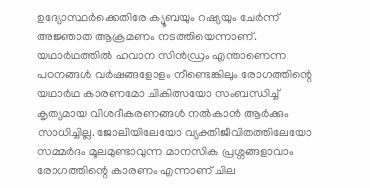ഉദ്യോസ്ഥർക്കെതിരേ ക്യൂബയും റഷ്യയും ചേർന്ന് അജ്ഞാത ആക്രമണം നടത്തിയെന്നാണ്. യഥാർഥത്തിൽ ഹവാന സിൻഡ്രം എന്താണെന്ന പഠനങ്ങൾ വർഷങ്ങളോളം നീണ്ടെങ്കിലും രോഗത്തിന്റെ യഥാർഥ കാരണമോ ചികിത്സയോ സംബന്ധിച്ച് കൃത്യമായ വിശദീകരണങ്ങൾ നൽകാൻ ആർക്കും സാധിച്ചില്ല. ജോലിയിലേയോ വ്യക്തിജീവിതത്തിലേയോ സമ്മർദം മൂലമുണ്ടാവുന്ന മാനസിക പ്രശ്നങ്ങളാവാം രോഗത്തിന്റെ കാരണം എന്നാണ് ചില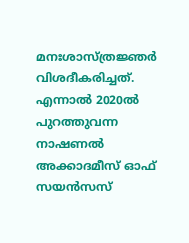മനഃശാസ്ത്രജ്ഞർ വിശദീകരിച്ചത്. എന്നാൽ 2020ൽ പുറത്തുവന്ന നാഷണൽ അക്കാദമീസ് ഓഫ് സയൻസസ്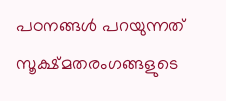പഠനങ്ങൾ പറയുന്നത് സൂക്ഷ്മതരംഗങ്ങളുടെ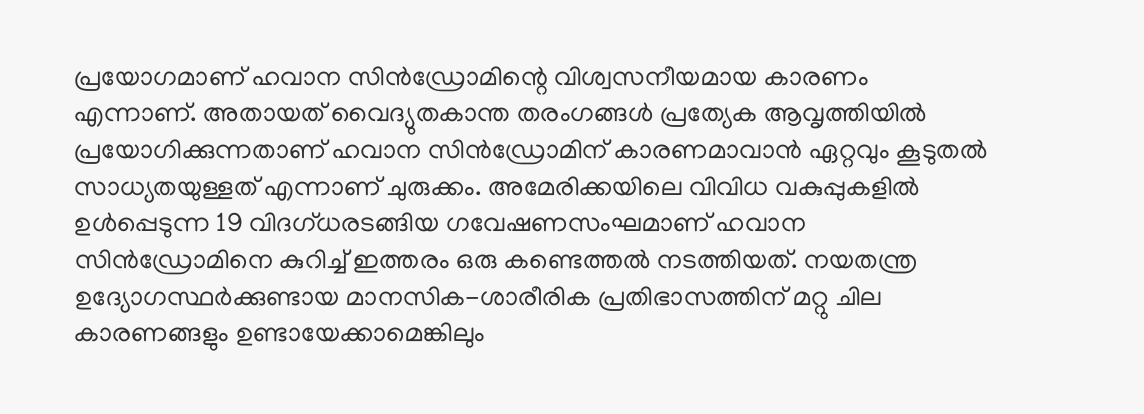പ്രയോഗമാണ് ഹവാന സിൻഡ്രോമിന്റെ വിശ്വസനീയമായ കാരണം എന്നാണ്. അതായത് വൈദ്യുതകാന്ത തരംഗങ്ങൾ പ്രത്യേക ആവൃത്തിയിൽ പ്രയോഗിക്കുന്നതാണ് ഹവാന സിൻഡ്രോമിന് കാരണമാവാൻ ഏറ്റവും കൂടുതൽ സാധ്യതയുള്ളത് എന്നാണ് ചുരുക്കം. അമേരിക്കയിലെ വിവിധ വകുപ്പുകളിൽ ഉൾപ്പെടുന്ന 19 വിദഗ്ധരടങ്ങിയ ഗവേഷണസംഘമാണ് ഹവാന സിൻഡ്രോമിനെ കുറിച്ച് ഇത്തരം ഒരു കണ്ടെത്തൽ നടത്തിയത്. നയതന്ത്ര ഉദ്യോഗസ്ഥർക്കുണ്ടായ മാനസിക-ശാരീരിക പ്രതിഭാസത്തിന് മറ്റു ചില കാരണങ്ങളും ഉണ്ടായേക്കാമെങ്കിലും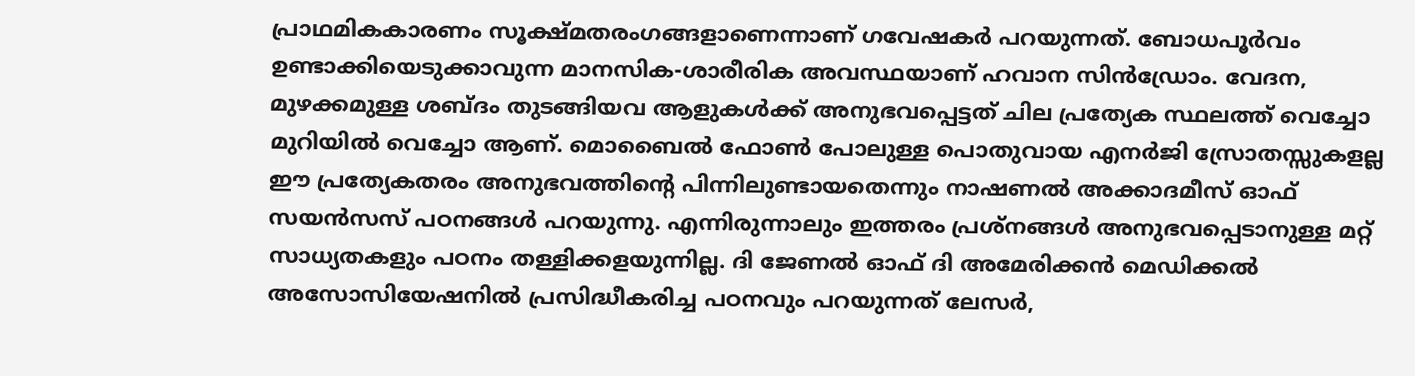പ്രാഥമികകാരണം സൂക്ഷ്മതരംഗങ്ങളാണെന്നാണ് ഗവേഷകർ പറയുന്നത്. ബോധപൂർവം ഉണ്ടാക്കിയെടുക്കാവുന്ന മാനസിക-ശാരീരിക അവസ്ഥയാണ് ഹവാന സിൻഡ്രോം. വേദന, മുഴക്കമുള്ള ശബ്ദം തുടങ്ങിയവ ആളുകൾക്ക് അനുഭവപ്പെട്ടത് ചില പ്രത്യേക സ്ഥലത്ത് വെച്ചോ മുറിയിൽ വെച്ചോ ആണ്. മൊബൈൽ ഫോൺ പോലുള്ള പൊതുവായ എനർജി സ്രോതസ്സുകളല്ല ഈ പ്രത്യേകതരം അനുഭവത്തിന്റെ പിന്നിലുണ്ടായതെന്നും നാഷണൽ അക്കാദമീസ് ഓഫ് സയൻസസ് പഠനങ്ങൾ പറയുന്നു. എന്നിരുന്നാലും ഇത്തരം പ്രശ്നങ്ങൾ അനുഭവപ്പെടാനുള്ള മറ്റ് സാധ്യതകളും പഠനം തള്ളിക്കളയുന്നില്ല. ദി ജേണൽ ഓഫ് ദി അമേരിക്കൻ മെഡിക്കൽ അസോസിയേഷനിൽ പ്രസിദ്ധീകരിച്ച പഠനവും പറയുന്നത് ലേസർ,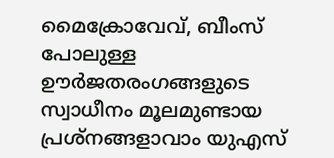മൈക്രോവേവ്, ബീംസ് പോലുള്ള ഊർജതരംഗങ്ങളുടെ സ്വാധീനം മൂലമുണ്ടായ പ്രശ്നങ്ങളാവാം യുഎസ്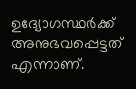ഉദ്യോഗസ്ഥർക്ക് അനുഭവപ്പെട്ടത് എന്നാണ്.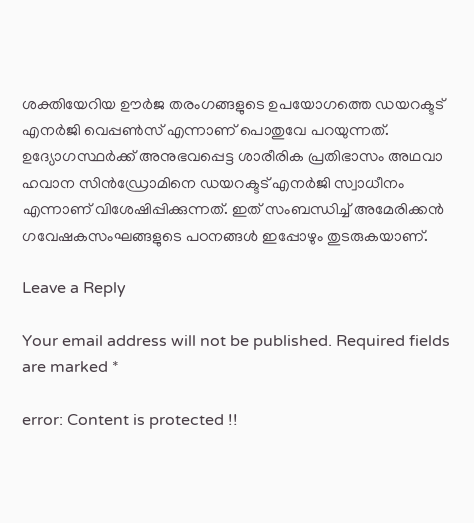ശക്തിയേറിയ ഊർജ തരംഗങ്ങളുടെ ഉപയോഗത്തെ ഡയറക്ടട് എനർജി വെപ്പൺസ് എന്നാണ് പൊതുവേ പറയുന്നത്. ഉദ്യോഗസ്ഥർക്ക് അനുഭവപ്പെട്ട ശാരീരിക പ്രതിഭാസം അഥവാ ഹവാന സിൻഡ്രോമിനെ ഡയറക്ടട് എനർജി സ്വാധീനം എന്നാണ് വിശേഷിപ്പിക്കുന്നത്. ഇത് സംബന്ധിച്ച് അമേരിക്കൻ ഗവേഷകസംഘങ്ങളുടെ പഠനങ്ങൾ ഇപ്പോഴും തുടരുകയാണ്.

Leave a Reply

Your email address will not be published. Required fields are marked *

error: Content is protected !!